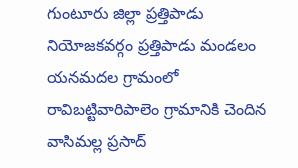గుంటూరు జిల్లా ప్రత్తిపాడు నియోజకవర్గం ప్రత్తిపాడు మండలం యనమదల గ్రామంలో రావిబట్టివారిపాలెం గ్రామానికి చెందిన వాసిమల్ల ప్రసాద్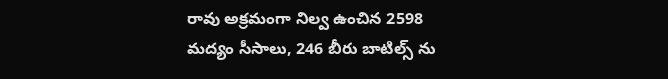రావు అక్రమంగా నిల్వ ఉంచిన 2598 మద్యం సీసాలు, 246 బీరు బాటిల్స్ ను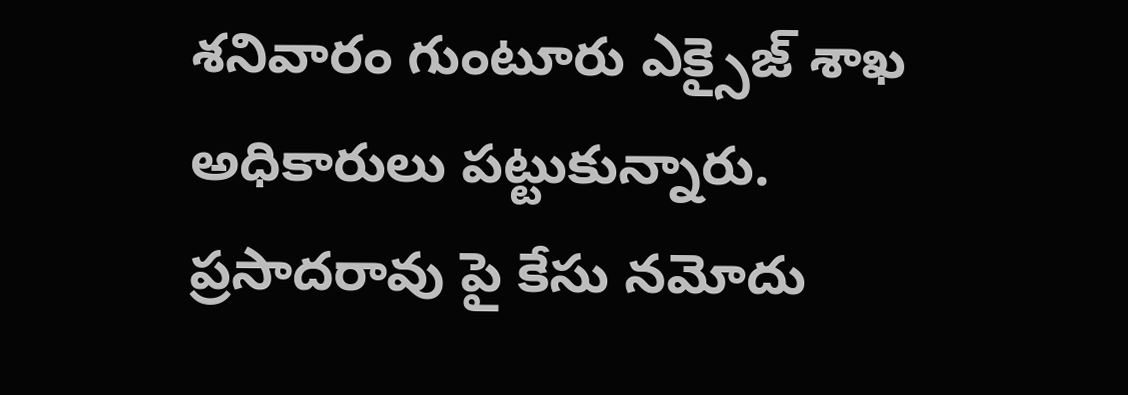శనివారం గుంటూరు ఎక్సైజ్ శాఖ అధికారులు పట్టుకున్నారు. ప్రసాదరావు పై కేసు నమోదు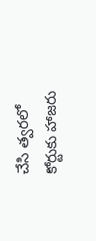చేసి త్వరలో కోర్టుకు హాజరు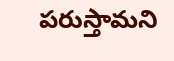పరుస్తామని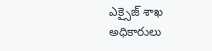ఎక్సైజ్ శాఖ అధికారులు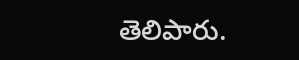తెలిపారు.